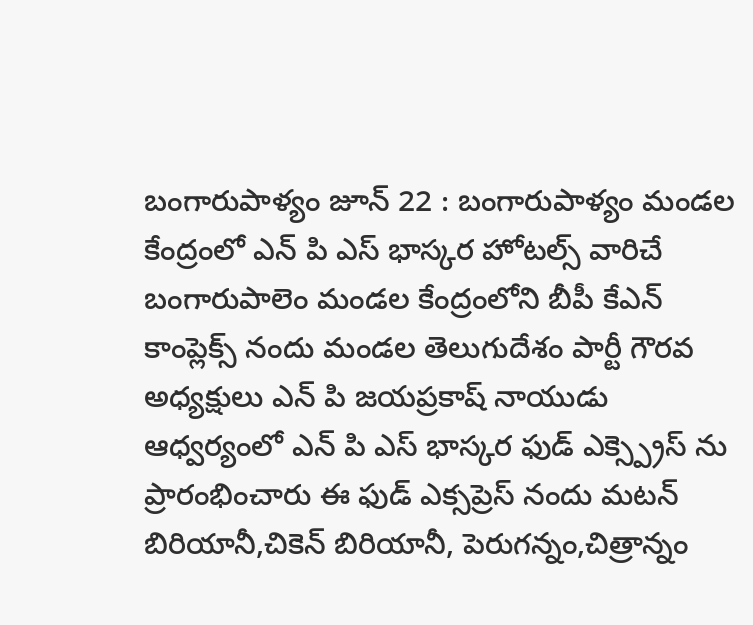బంగారుపాళ్యం జూన్ 22 : బంగారుపాళ్యం మండల కేంద్రంలో ఎన్ పి ఎస్ భాస్కర హోటల్స్ వారిచే బంగారుపాలెం మండల కేంద్రంలోని బీపీ కేఎన్ కాంప్లెక్స్ నందు మండల తెలుగుదేశం పార్టీ గౌరవ అధ్యక్షులు ఎన్ పి జయప్రకాష్ నాయుడు ఆధ్వర్యంలో ఎన్ పి ఎస్ భాస్కర ఫుడ్ ఎక్స్ప్రెస్ ను ప్రారంభించారు ఈ ఫుడ్ ఎక్సప్రెస్ నందు మటన్ బిరియానీ,చికెన్ బిరియానీ, పెరుగన్నం,చిత్రాన్నం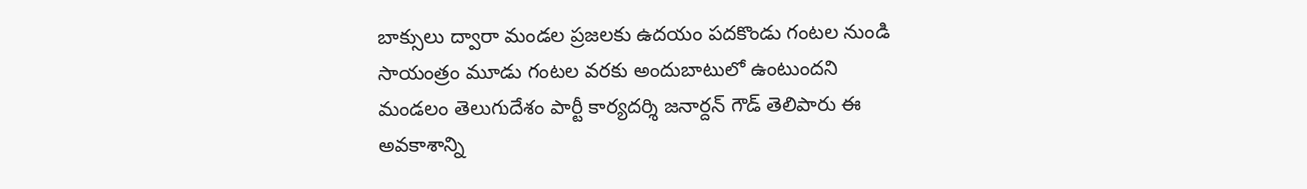బాక్సులు ద్వారా మండల ప్రజలకు ఉదయం పదకొండు గంటల నుండి సాయంత్రం మూడు గంటల వరకు అందుబాటులో ఉంటుందని మండలం తెలుగుదేశం పార్టీ కార్యదర్శి జనార్దన్ గౌడ్ తెలిపారు ఈ అవకాశాన్ని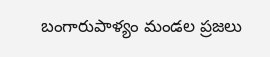బంగారుపాళ్యం మండల ప్రజలు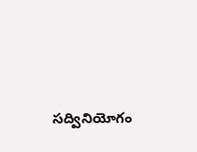సద్వినియోగం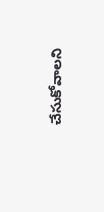చేసుకోవాలని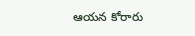ఆయన కోరారు